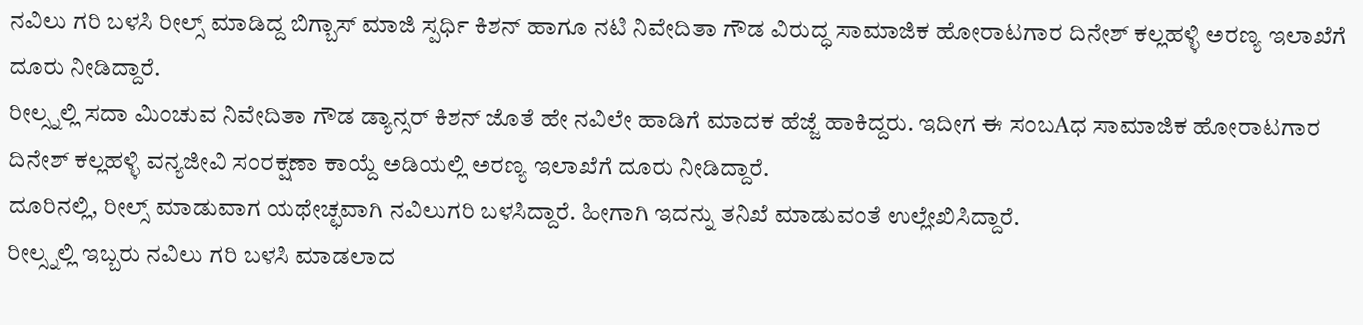ನವಿಲು ಗರಿ ಬಳಸಿ ರೀಲ್ಸ್ ಮಾಡಿದ್ದ ಬಿಗ್ಬಾಸ್ ಮಾಜಿ ಸ್ಪರ್ಧಿ ಕಿಶನ್ ಹಾಗೂ ನಟಿ ನಿವೇದಿತಾ ಗೌಡ ವಿರುದ್ಧ ಸಾಮಾಜಿಕ ಹೋರಾಟಗಾರ ದಿನೇಶ್ ಕಲ್ಲಹಳ್ಳಿ ಅರಣ್ಯ ಇಲಾಖೆಗೆ ದೂರು ನೀಡಿದ್ದಾರೆ.
ರೀಲ್ಸ್ನಲ್ಲಿ ಸದಾ ಮಿಂಚುವ ನಿವೇದಿತಾ ಗೌಡ ಡ್ಯಾನ್ಸರ್ ಕಿಶನ್ ಜೊತೆ ಹೇ ನವಿಲೇ ಹಾಡಿಗೆ ಮಾದಕ ಹೆಜ್ಜೆ ಹಾಕಿದ್ದರು. ಇದೀಗ ಈ ಸಂಬAಧ ಸಾಮಾಜಿಕ ಹೋರಾಟಗಾರ ದಿನೇಶ್ ಕಲ್ಲಹಳ್ಳಿ ವನ್ಯಜೀವಿ ಸಂರಕ್ಷಣಾ ಕಾಯ್ದೆ ಅಡಿಯಲ್ಲಿ ಅರಣ್ಯ ಇಲಾಖೆಗೆ ದೂರು ನೀಡಿದ್ದಾರೆ.
ದೂರಿನಲ್ಲಿ, ರೀಲ್ಸ್ ಮಾಡುವಾಗ ಯಥೇಚ್ಛವಾಗಿ ನವಿಲುಗರಿ ಬಳಸಿದ್ದಾರೆ. ಹೀಗಾಗಿ ಇದನ್ನು ತನಿಖೆ ಮಾಡುವಂತೆ ಉಲ್ಲೇಖಿಸಿದ್ದಾರೆ.
ರೀಲ್ಸ್ನಲ್ಲಿ ಇಬ್ಬರು ನವಿಲು ಗರಿ ಬಳಸಿ ಮಾಡಲಾದ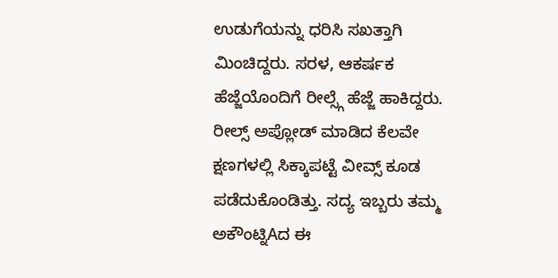ಉಡುಗೆಯನ್ನು ಧರಿಸಿ ಸಖತ್ತಾಗಿ ಮಿಂಚಿದ್ದರು. ಸರಳ, ಆಕರ್ಷಕ ಹೆಜ್ಜೆಯೊಂದಿಗೆ ರೀಲ್ಸ್ಗೆ ಹೆಜ್ಜೆ ಹಾಕಿದ್ದರು. ರೀಲ್ಸ್ ಅಪ್ಲೋಡ್ ಮಾಡಿದ ಕೆಲವೇ ಕ್ಷಣಗಳಲ್ಲಿ ಸಿಕ್ಕಾಪಟ್ಟೆ ವೀವ್ಸ್ ಕೂಡ ಪಡೆದುಕೊಂಡಿತ್ತು. ಸದ್ಯ ಇಬ್ಬರು ತಮ್ಮ ಅಕೌಂಟ್ನಿAದ ಈ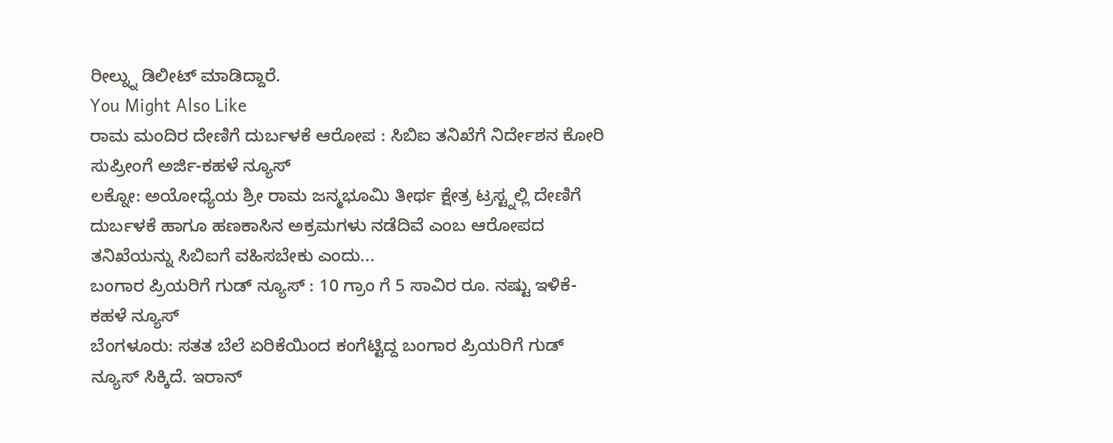ರೀಲ್ನ್ನು ಡಿಲೀಟ್ ಮಾಡಿದ್ದಾರೆ.
You Might Also Like
ರಾಮ ಮಂದಿರ ದೇಣಿಗೆ ದುರ್ಬಳಕೆ ಆರೋಪ : ಸಿಬಿಐ ತನಿಖೆಗೆ ನಿರ್ದೇಶನ ಕೋರಿ ಸುಪ್ರೀಂಗೆ ಅರ್ಜಿ-ಕಹಳೆ ನ್ಯೂಸ್
ಲಕ್ನೋ: ಅಯೋಧ್ಯೆಯ ಶ್ರೀ ರಾಮ ಜನ್ಮಭೂಮಿ ತೀರ್ಥ ಕ್ಷೇತ್ರ ಟ್ರಸ್ಟ್ನಲ್ಲಿ ದೇಣಿಗೆ ದುರ್ಬಳಕೆ ಹಾಗೂ ಹಣಕಾಸಿನ ಅಕ್ರಮಗಳು ನಡೆದಿವೆ ಎಂಬ ಆರೋಪದ ತನಿಖೆಯನ್ನು ಸಿಬಿಐಗೆ ವಹಿಸಬೇಕು ಎಂದು...
ಬಂಗಾರ ಪ್ರಿಯರಿಗೆ ಗುಡ್ ನ್ಯೂಸ್ : 10 ಗ್ರಾಂ ಗೆ 5 ಸಾವಿರ ರೂ. ನಷ್ಟು ಇಳಿಕೆ-ಕಹಳೆ ನ್ಯೂಸ್
ಬೆಂಗಳೂರು: ಸತತ ಬೆಲೆ ಏರಿಕೆಯಿಂದ ಕಂಗೆಟ್ಟಿದ್ದ ಬಂಗಾರ ಪ್ರಿಯರಿಗೆ ಗುಡ್ ನ್ಯೂಸ್ ಸಿಕ್ಕಿದೆ. ಇರಾನ್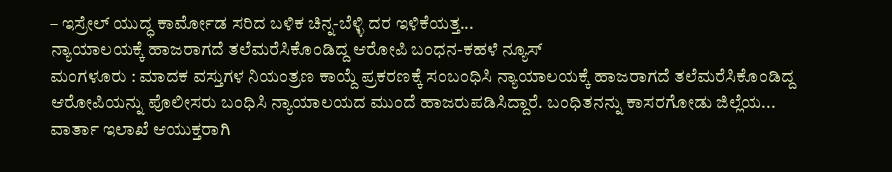– ಇಸ್ರೇಲ್ ಯುದ್ಧ ಕಾರ್ಮೋಡ ಸರಿದ ಬಳಿಕ ಚಿನ್ನ-ಬೆಳ್ಳಿ ದರ ಇಳಿಕೆಯತ್ತ...
ನ್ಯಾಯಾಲಯಕ್ಕೆ ಹಾಜರಾಗದೆ ತಲೆಮರೆಸಿಕೊಂಡಿದ್ದ ಆರೋಪಿ ಬಂಧನ-ಕಹಳೆ ನ್ಯೂಸ್
ಮಂಗಳೂರು : ಮಾದಕ ವಸ್ತುಗಳ ನಿಯಂತ್ರಣ ಕಾಯ್ದೆ ಪ್ರಕರಣಕ್ಕೆ ಸಂಬಂಧಿಸಿ ನ್ಯಾಯಾಲಯಕ್ಕೆ ಹಾಜರಾಗದೆ ತಲೆಮರೆಸಿಕೊಂಡಿದ್ದ ಆರೋಪಿಯನ್ನು ಪೊಲೀಸರು ಬಂಧಿಸಿ ನ್ಯಾಯಾಲಯದ ಮುಂದೆ ಹಾಜರುಪಡಿಸಿದ್ದಾರೆ. ಬಂಧಿತನನ್ನು ಕಾಸರಗೋಡು ಜಿಲ್ಲೆಯ...
ವಾರ್ತಾ ಇಲಾಖೆ ಆಯುಕ್ತರಾಗಿ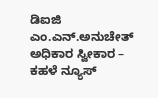ಡಿಐಜಿ ಎಂ.ಎನ್.ಅನುಚೇತ್ ಅಧಿಕಾರ ಸ್ವೀಕಾರ – ಕಹಳೆ ನ್ಯೂಸ್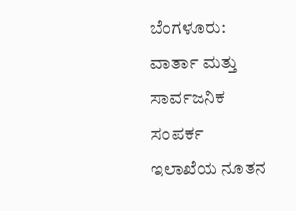ಬೆಂಗಳೂರು: ವಾರ್ತಾ ಮತ್ತು ಸಾರ್ವಜನಿಕ ಸಂಪರ್ಕ ಇಲಾಖೆಯ ನೂತನ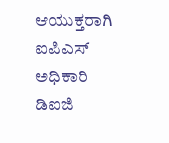ಆಯುಕ್ತರಾಗಿ ಐಪಿಎಸ್ ಅಧಿಕಾರಿ ಡಿಐಜಿ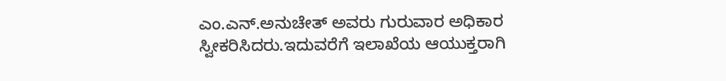ಎಂ.ಎನ್.ಅನುಚೇತ್ ಅವರು ಗುರುವಾರ ಅಧಿಕಾರ ಸ್ವೀಕರಿಸಿದರು.ಇದುವರೆಗೆ ಇಲಾಖೆಯ ಆಯುಕ್ತರಾಗಿ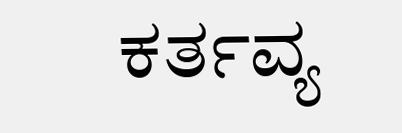ಕರ್ತವ್ಯ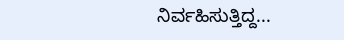ನಿರ್ವಹಿಸುತ್ತಿದ್ದ...